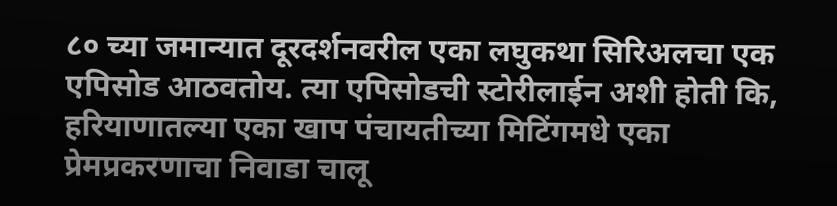८० च्या जमान्यात दूरदर्शनवरील एका लघुकथा सिरिअलचा एक एपिसोड आठवतोय. त्या एपिसोडची स्टोरीलाईन अशी होती कि,
हरियाणातल्या एका खाप पंचायतीच्या मिटिंगमधे एका प्रेमप्रकरणाचा निवाडा चालू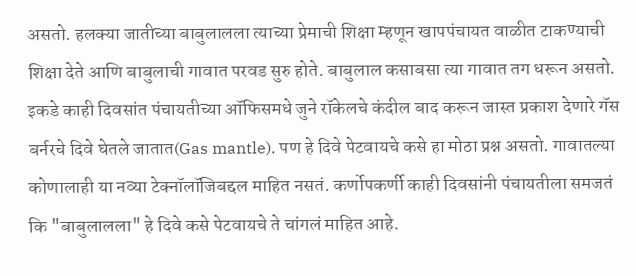असतो. हलक्या जातीच्या बाबुलालला त्याच्या प्रेमाची शिक्षा म्हणून खापपंचायत वाळीत टाकण्याची शिक्षा देते आणि बाबुलाची गावात परवड सुरु होते. बाबुलाल कसाबसा त्या गावात तग धरून असतो.
इकडे काही दिवसांत पंचायतीच्या ऑफिसमधे जुने रॉकेलचे कंदील बाद करून जास्त प्रकाश देणारे गॅस बर्नरचे दिवे घेतले जातात(Gas mantle). पण हे दिवे पेटवायचे कसे हा मोठा प्रश्न असतो. गावातल्या कोणालाही या नव्या टेक्नॉलॉजिबद्दल माहित नसतं. कर्णोपकर्णी काही दिवसांनी पंचायतीला समजतं कि "बाबुलालला" हे दिवे कसे पेटवायचे ते चांगलं माहित आहे.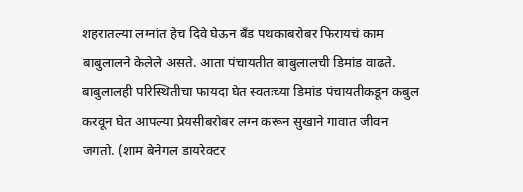शहरातल्या लग्नांत हेच दिवे घेऊन बँड पथकाबरोबर फिरायचं काम बाबुलालने केलेले असते. आता पंचायतीत बाबुलालची डिमांड वाढते. बाबुलालही परिस्थितीचा फायदा घेत स्वतःच्या डिमांड पंचायतीकडून कबुल करवून घेत आपल्या प्रेयसीबरोबर लग्न करून सुखाने गावात जीवन जगतो. (शाम बेनेगल डायरेक्टर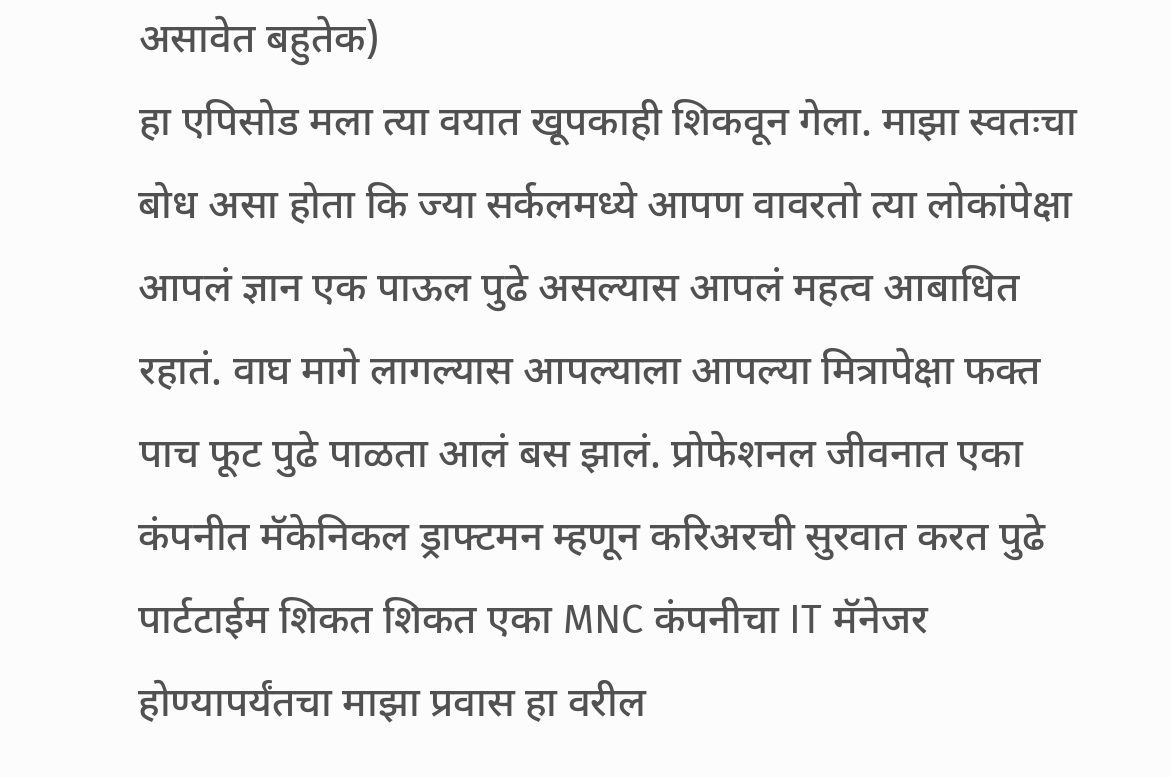असावेत बहुतेक)
हा एपिसोड मला त्या वयात खूपकाही शिकवून गेला. माझा स्वतःचा बोध असा होता कि ज्या सर्कलमध्ये आपण वावरतो त्या लोकांपेक्षा आपलं ज्ञान एक पाऊल पुढे असल्यास आपलं महत्व आबाधित रहातं. वाघ मागे लागल्यास आपल्याला आपल्या मित्रापेक्षा फक्त पाच फूट पुढे पाळता आलं बस झालं. प्रोफेशनल जीवनात एका कंपनीत मॅकेनिकल ड्राफ्टमन म्हणून करिअरची सुरवात करत पुढे पार्टटाईम शिकत शिकत एका MNC कंपनीचा IT मॅनेजर होण्यापर्यंतचा माझा प्रवास हा वरील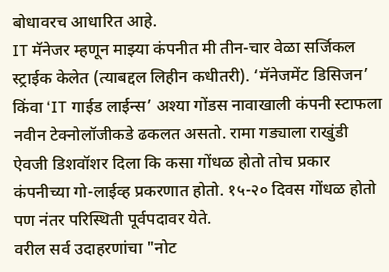बोधावरच आधारित आहे.
IT मॅनेजर म्हणून माझ्या कंपनीत मी तीन-चार वेळा सर्जिकल स्ट्राईक केलेत (त्याबद्दल लिहीन कधीतरी). ‘मॅनेजमेंट डिसिजन’ किंवा ‘IT गाईड लाईन्स’ अश्या गोंडस नावाखाली कंपनी स्टाफला नवीन टेक्नोलॉजीकडे ढकलत असतो. रामा गड्याला राखुंडी ऐवजी डिशवॉशर दिला कि कसा गोंधळ होतो तोच प्रकार कंपनीच्या गो-लाईव्ह प्रकरणात होतो. १५-२० दिवस गोंधळ होतो पण नंतर परिस्थिती पूर्वपदावर येते.
वरील सर्व उदाहरणांचा "नोट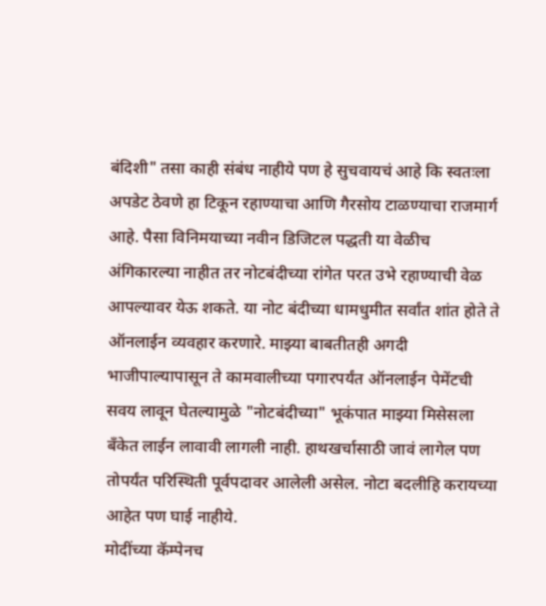बंदिशी" तसा काही संबंध नाहीये पण हे सुचवायचं आहे कि स्वतःला अपडेट ठेवणे हा टिकून रहाण्याचा आणि गैरसोय टाळण्याचा राजमार्ग आहे. पैसा विनिमयाच्या नवीन डिजिटल पद्धती या वेळीच अंगिकारल्या नाहीत तर नोटबंदीच्या रांगेत परत उभे रहाण्याची वेळ आपल्यावर येऊ शकते. या नोट बंदीच्या धामधुमीत सर्वांत शांत होते ते ऑनलाईन व्यवहार करणारे. माझ्या बाबतीतही अगदी भाजीपाल्यापासून ते कामवालीच्या पगारपर्यंत ऑनलाईन पेमेंटची सवय लावून घेतल्यामुळे "नोटबंदीच्या" भूकंपात माझ्या मिसेसला बँकेत लाईन लावावी लागली नाही. हाथखर्चासाठी जावं लागेल पण तोपर्यंत परिस्थिती पूर्वपदावर आलेली असेल. नोटा बदलीहि करायच्या आहेत पण घाई नाहीये.
मोदींच्या कॅम्पेनच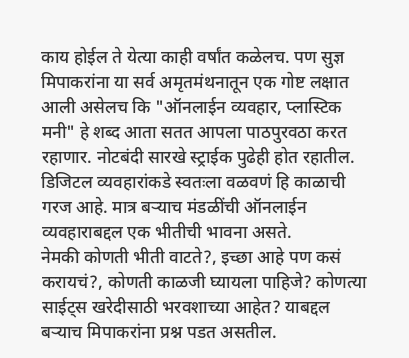काय होईल ते येत्या काही वर्षांत कळेलच. पण सुज्ञ मिपाकरांना या सर्व अमृतमंथनातून एक गोष्ट लक्षात आली असेलच कि "ऑनलाईन व्यवहार, प्लास्टिक मनी" हे शब्द आता सतत आपला पाठपुरवठा करत रहाणार. नोटबंदी सारखे स्ट्राईक पुढेही होत रहातील. डिजिटल व्यवहारांकडे स्वतःला वळवणं हि काळाची गरज आहे. मात्र बऱ्याच मंडळींची ऑनलाईन व्यवहाराबद्दल एक भीतीची भावना असते.
नेमकी कोणती भीती वाटते?, इच्छा आहे पण कसं करायचं?, कोणती काळजी घ्यायला पाहिजे? कोणत्या साईट्स खरेदीसाठी भरवशाच्या आहेत? याबद्दल बऱ्याच मिपाकरांना प्रश्न पडत असतील.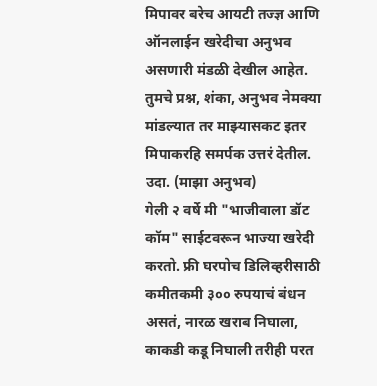मिपावर बरेच आयटी तज्ज्ञ आणि ऑनलाईन खरेदीचा अनुभव असणारी मंडळी देखील आहेत. तुमचे प्रश्न, शंका, अनुभव नेमक्या मांडल्यात तर माझ्यासकट इतर मिपाकरहि समर्पक उत्तरं देतील.
उदा. (माझा अनुभव)
गेली २ वर्षे मी "भाजीवाला डॉट कॉम" साईटवरून भाज्या खरेदी करतो. फ्री घरपोच डिलिव्हरीसाठी कमीतकमी ३०० रुपयाचं बंधन असतं, नारळ खराब निघाला, काकडी कडू निघाली तरीही परत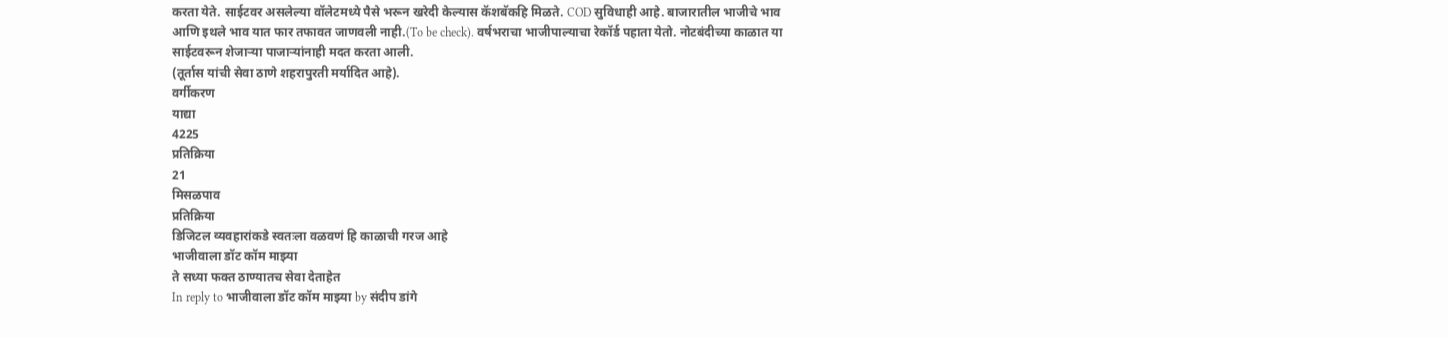करता येते. साईटवर असलेल्या वॉलेटमध्ये पैसे भरून खरेदी केल्यास कॅशबॅकहि मिळते. COD सुविधाही आहे. बाजारातील भाजीचे भाव आणि इथले भाव यात फार तफावत जाणवली नाही.(To be check). वर्षभराचा भाजीपाल्याचा रेकॉर्ड पहाता येतो. नोटबंदीच्या काळात या साईटवरून शेजाऱ्या पाजाऱ्यांनाही मदत करता आली.
(तूर्तास यांची सेवा ठाणे शहरापुरती मर्यादित आहे).
वर्गीकरण
याद्या
4225
प्रतिक्रिया
21
मिसळपाव
प्रतिक्रिया
डिजिटल व्यवहारांकडे स्वतःला वळवणं हि काळाची गरज आहे
भाजीवाला डॉट कॉम माझ्या
ते सध्या फक्त ठाण्यातच सेवा देताहेत
In reply to भाजीवाला डॉट कॉम माझ्या by संदीप डांगे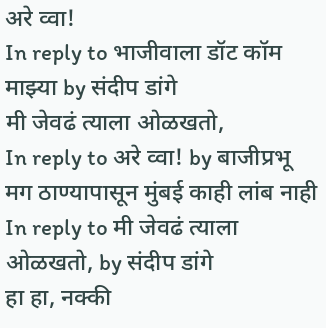अरे व्वा!
In reply to भाजीवाला डॉट कॉम माझ्या by संदीप डांगे
मी जेवढं त्याला ओळखतो,
In reply to अरे व्वा! by बाजीप्रभू
मग ठाण्यापासून मुंबई काही लांब नाही
In reply to मी जेवढं त्याला ओळखतो, by संदीप डांगे
हा हा, नक्की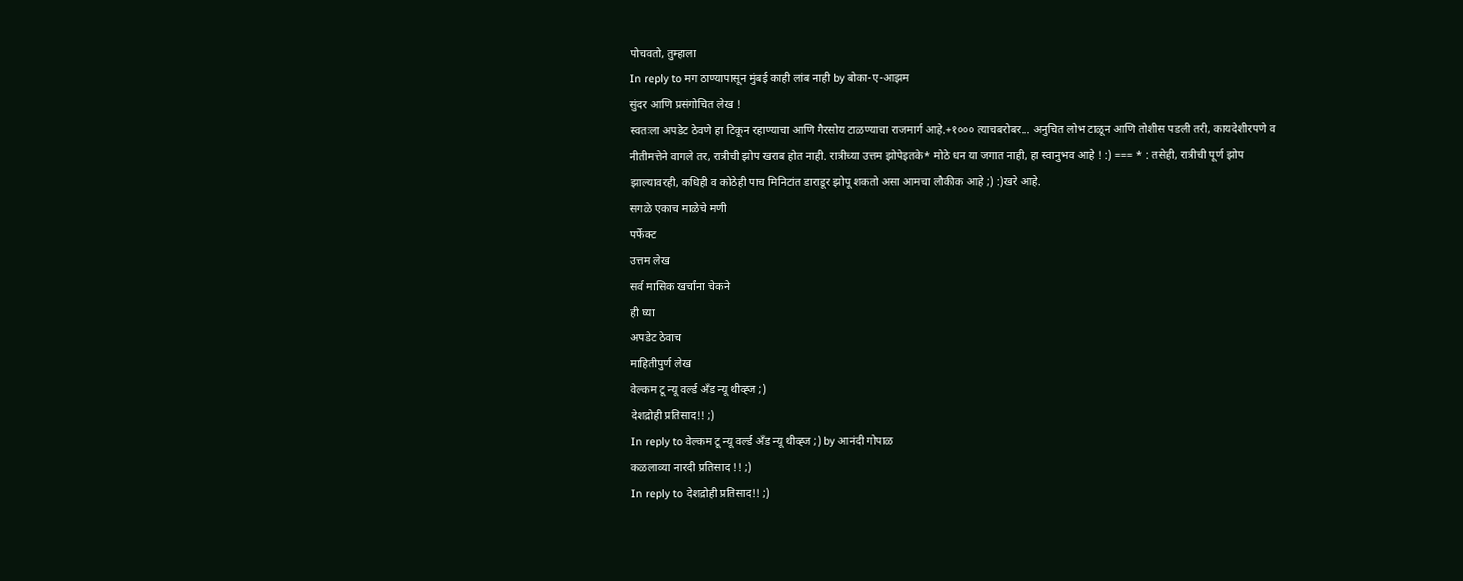पोचवतो, तुम्हाला
In reply to मग ठाण्यापासून मुंबई काही लांब नाही by बोका-ए-आझम
सुंदर आणि प्रसंगोचित लेख !
स्वतःला अपडेट ठेवणे हा टिकून रहाण्याचा आणि गैरसोय टाळण्याचा राजमार्ग आहे.+१००० त्याचबरोबर... अनुचित लोभ टाळून आणि तोशीस पडली तरी, कायदेशीरपणे व नीतीमत्तेने वागले तर, रात्रीची झोप खराब होत नाही. रात्रीच्या उत्तम झोपेइतके* मोठे धन या जगात नाही, हा स्वानुभव आहे ! :) === * : तसेही, रात्रीची पूर्ण झोप झाल्यावरही, कधिही व कोठेही पाच मिनिटांत डाराडूर झोपू शकतो असा आमचा लौकीक आहे ;) :)खरे आहे.
सगळे एकाच माळेचे मणी
पर्फेक्ट
उत्तम लेख
सर्व मासिक खर्चांना चेकने
ही घ्या
अपडेट ठेवाच
माहितीपुर्ण लेख
वेल्कम टू न्यू वर्ल्ड अँड न्यू थीव्ह्ज ;)
देशद्रोही प्रतिसाद!! ;)
In reply to वेल्कम टू न्यू वर्ल्ड अँड न्यू थीव्ह्ज ;) by आनंदी गोपाळ
कळलाव्या नारदी प्रतिसाद !! ;)
In reply to देशद्रोही प्रतिसाद!! ;)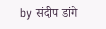by संदीप डांगे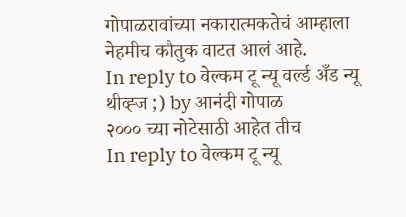गोपाळरावांच्या नकारात्मकतेचं आम्हाला नेहमीच कौतुक वाटत आलं आहे.
In reply to वेल्कम टू न्यू वर्ल्ड अँड न्यू थीव्ह्ज ;) by आनंदी गोपाळ
२००० च्या नोटेसाठी आहेत तीच
In reply to वेल्कम टू न्यू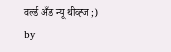वर्ल्ड अँड न्यू थीव्ह्ज ;) by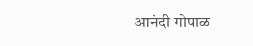आनंदी गोपाळ